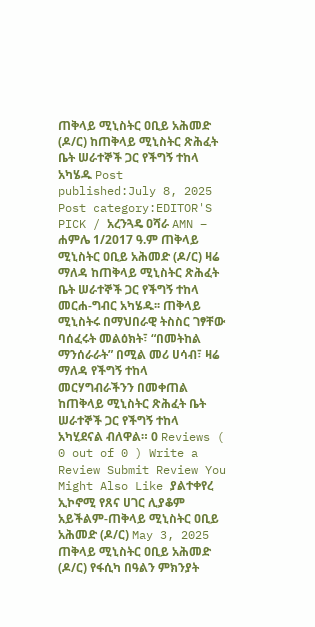ጠቅላይ ሚኒስትር ዐቢይ አሕመድ (ዶ/ር) ከጠቅላይ ሚኒስትር ጽሕፈት ቤት ሠራተኞች ጋር የችግኝ ተከላ አካሄዱ Post published:July 8, 2025 Post category:EDITOR'S PICK / አረንጓዴ ዐሻራ AMN – ሐምሌ 1/2017 ዓ.ም ጠቅላይ ሚኒስትር ዐቢይ አሕመድ (ዶ/ር) ዛሬ ማለዳ ከጠቅላይ ሚኒስትር ጽሕፈት ቤት ሠራተኞች ጋር የችግኝ ተከላ መርሐ-ግብር አካሄዱ፡፡ ጠቅላይ ሚኒስትሩ በማህበራዊ ትስስር ገፃቸው ባሰፈሩት መልዕክት፣ “በመትከል ማንሰራራት” በሚል መሪ ሀሳብ፣ ዛሬ ማለዳ የችግኝ ተከላ መርሃግብራችንን በመቀጠል ከጠቅላይ ሚኒስትር ጽሕፈት ቤት ሠራተኞች ጋር የችግኝ ተከላ አካሂደናል ብለዋል። 0 Reviews ( 0 out of 0 ) Write a Review Submit Review You Might Also Like ያልተቀየረ ኢኮኖሚ የጸና ሀገር ሊያቆም አይችልም-ጠቅላይ ሚኒስትር ዐቢይ አሕመድ (ዶ/ር) May 3, 2025 ጠቅላይ ሚኒስትር ዐቢይ አሕመድ (ዶ/ር) የፋሲካ በዓልን ምክንያት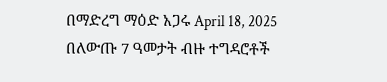በማድረግ ማዕድ አጋሩ April 18, 2025 በለውጡ 7 ዓመታት ብዙ ተግዳሮቶች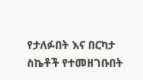የታለፉበት እና በርካታ ስኬቶች የተመዘገቡበት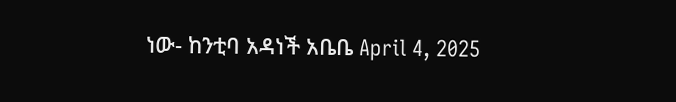ነው- ከንቲባ አዳነች አቤቤ April 4, 2025